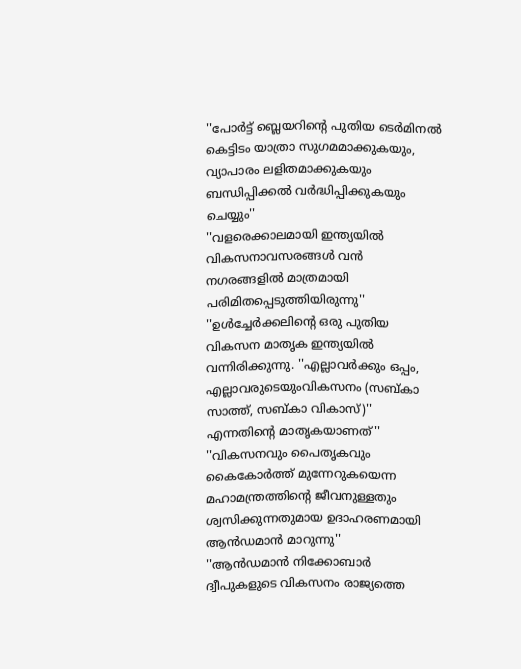''പോര്‍ട്ട് ബ്ലെയറിന്റെ പുതിയ ടെര്‍മിനല്‍ കെട്ടിടം യാത്രാ സുഗമമാക്കുകയും, വ്യാപാരം ലളിതമാക്കുകയും ബന്ധിപ്പിക്കല്‍ വര്‍ദ്ധിപ്പിക്കുകയും ചെയ്യും''
''വളരെക്കാലമായി ഇന്ത്യയില്‍ വികസനാവസരങ്ങള്‍ വന്‍ നഗരങ്ങളില്‍ മാത്രമായി പരിമിതപ്പെടുത്തിയിരുന്നു''
''ഉള്‍ച്ചേര്‍ക്കലിന്റെ ഒരു പുതിയ വികസന മാതൃക ഇന്ത്യയില്‍ വന്നിരിക്കുന്നു. ''എല്ലാവര്‍ക്കും ഒപ്പം, എല്ലാവരുടെയുംവികസനം (സബ്കാ സാത്ത്, സബ്കാ വികാസ്)'' എന്നതിന്റെ മാതൃകയാണത്''
''വികസനവും പൈതൃകവും കൈകോര്‍ത്ത് മുന്നേറുകയെന്ന മഹാമന്ത്രത്തിന്റെ ജീവനുള്ളതും ശ്വസിക്കുന്നതുമായ ഉദാഹരണമായി ആന്‍ഡമാന്‍ മാറുന്നു''
''ആന്‍ഡമാന്‍ നിക്കോബാര്‍ ദ്വീപുകളുടെ വികസനം രാജ്യത്തെ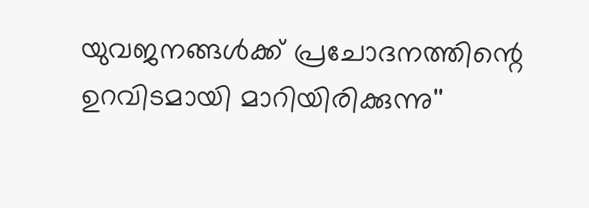യുവജനങ്ങള്‍ക്ക് പ്രചോദനത്തിന്റെ ഉറവിടമായി മാറിയിരിക്കുന്നു''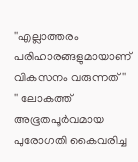''എല്ലാത്തരം പരിഹാരങ്ങളുമായാണ് വികസനം വരുന്നത്''
'' ലോകത്ത് അഭൂതപൂര്‍വമായ പുരോഗതി കൈവരിച്ച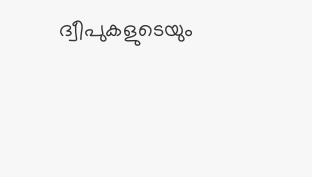ദ്വീപുകളുടെയും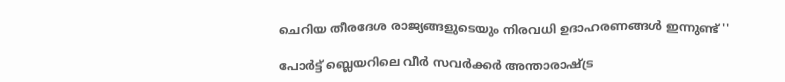ചെറിയ തീരദേശ രാജ്യങ്ങളുടെയും നിരവധി ഉദാഹരണങ്ങള്‍ ഇന്നുണ്ട് ''

പോര്‍ട്ട് ബ്ലെയറിലെ വീര്‍ സവര്‍ക്കര്‍ അന്താരാഷ്ട്ര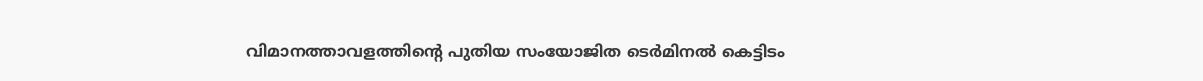വിമാനത്താവളത്തിന്റെ പുതിയ സംയോജിത ടെര്‍മിനല്‍ കെട്ടിടം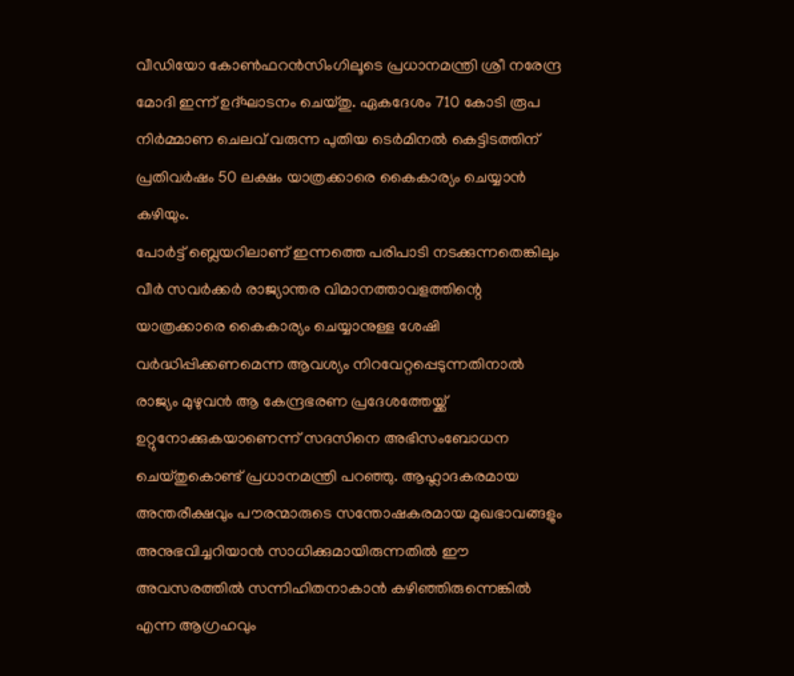വീഡിയോ കോണ്‍ഫറന്‍സിംഗിലൂടെ പ്രധാനമന്ത്രി ശ്രീ നരേന്ദ്ര മോദി ഇന്ന് ഉദ്ഘാടനം ചെയ്തു. ഏകദേശം 710 കോടി രൂപ നിര്‍മ്മാണ ചെലവ് വരുന്ന പുതിയ ടെര്‍മിനല്‍ കെട്ടിടത്തിന് പ്രതിവര്‍ഷം 50 ലക്ഷം യാത്രക്കാരെ കൈകാര്യം ചെയ്യാന്‍ കഴിയും.
പോര്‍ട്ട് ബ്ലെയറിലാണ് ഇന്നത്തെ പരിപാടി നടക്കുന്നതെങ്കിലും വീര്‍ സവര്‍ക്കര്‍ രാജ്യാന്തര വിമാനത്താവളത്തിന്റെ യാത്രക്കാരെ കൈകാര്യം ചെയ്യാനുള്ള ശേഷി വര്‍ദ്ധിപ്പിക്കണമെന്ന ആവശ്യം നിറവേറ്റപ്പെടുന്നതിനാല്‍ രാജ്യം മുഴുവന്‍ ആ കേന്ദ്രഭരണ പ്രദേശത്തേയ്ക്ക് ഉറ്റുനോക്കുകയാണെന്ന് സദസിനെ അഭിസംബോധന ചെയ്തുകൊണ്ട് പ്രധാനമന്ത്രി പറഞ്ഞു. ആഹ്ലാദകരമായ അന്തരീക്ഷവും പൗരന്മാരുടെ സന്തോഷകരമായ മുഖഭാവങ്ങളും അനുഭവിച്ചറിയാന്‍ സാധിക്കുമായിരുന്നതില്‍ ഈ അവസരത്തില്‍ സന്നിഹിതനാകാന്‍ കഴിഞ്ഞിരുന്നെങ്കില്‍ എന്ന ആഗ്രഹവും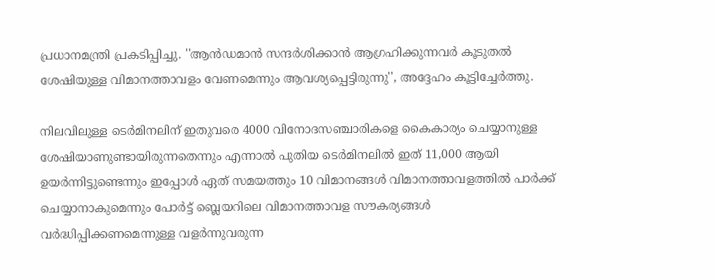പ്രധാനമന്ത്രി പ്രകടിപ്പിച്ചു. ''ആന്‍ഡമാന്‍ സന്ദര്‍ശിക്കാന്‍ ആഗ്രഹിക്കുന്നവര്‍ കൂടുതല്‍ ശേഷിയുള്ള വിമാനത്താവളം വേണമെന്നും ആവശ്യപ്പെട്ടിരുന്നു'', അദ്ദേഹം കൂട്ടിച്ചേര്‍ത്തു.

നിലവിലുള്ള ടെര്‍മിനലിന് ഇതുവരെ 4000 വിനോദസഞ്ചാരികളെ കൈകാര്യം ചെയ്യാനുള്ള ശേഷിയാണുണ്ടായിരുന്നതെന്നും എന്നാല്‍ പുതിയ ടെര്‍മിനലില്‍ ഇത് 11,000 ആയി ഉയര്‍ന്നിട്ടുണ്ടെന്നും ഇപ്പോള്‍ ഏത് സമയത്തും 10 വിമാനങ്ങള്‍ വിമാനത്താവളത്തില്‍ പാര്‍ക്ക് ചെയ്യാനാകുമെന്നും പോര്‍ട്ട് ബ്ലെയറിലെ വിമാനത്താവള സൗകര്യങ്ങള്‍ വര്‍ദ്ധിപ്പിക്കണമെന്നുള്ള വളര്‍ന്നുവരുന്ന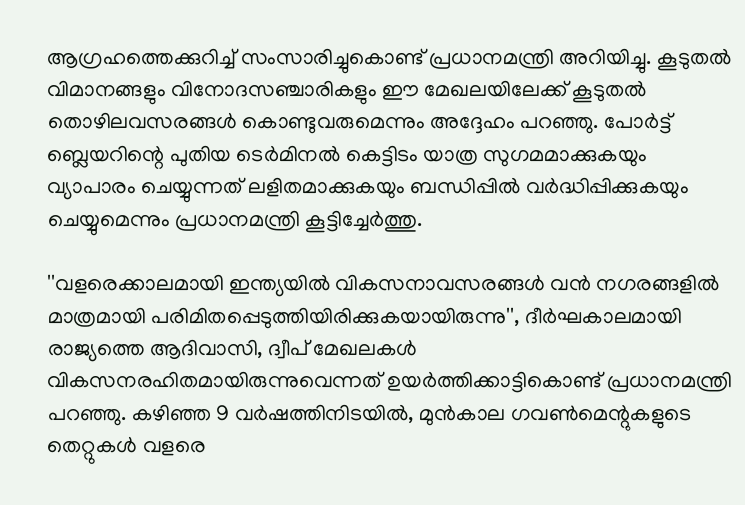ആഗ്രഹത്തെക്കുറിച്ച് സംസാരിച്ചുകൊണ്ട് പ്രധാനമന്ത്രി അറിയിച്ചു. കൂടുതല്‍ വിമാനങ്ങളും വിനോദസഞ്ചാരികളും ഈ മേഖലയിലേക്ക് കൂടുതല്‍ തൊഴിലവസരങ്ങള്‍ കൊണ്ടുവരുമെന്നും അദ്ദേഹം പറഞ്ഞു. പോര്‍ട്ട് ബ്ലെയറിന്റെ പുതിയ ടെര്‍മിനല്‍ കെട്ടിടം യാത്ര സുഗമമാക്കുകയും വ്യാപാരം ചെയ്യുന്നത് ലളിതമാക്കുകയും ബന്ധിപ്പില്‍ വര്‍ദ്ധിപ്പിക്കുകയും ചെയ്യുമെന്നും പ്രധാനമന്ത്രി കൂട്ടിച്ചേര്‍ത്തു.

''വളരെക്കാലമായി ഇന്ത്യയില്‍ വികസനാവസരങ്ങള്‍ വന്‍ നഗരങ്ങളില്‍ മാത്രമായി പരിമിതപ്പെടുത്തിയിരിക്കുകയായിരുന്നു'', ദീര്‍ഘകാലമായി രാജ്യത്തെ ആദിവാസി, ദ്വീപ് മേഖലകള്‍ വികസനരഹിതമായിരുന്നുവെന്നത് ഉയര്‍ത്തിക്കാട്ടികൊണ്ട് പ്രധാനമന്ത്രി പറഞ്ഞു. കഴിഞ്ഞ 9 വര്‍ഷത്തിനിടയില്‍, മുന്‍കാല ഗവണ്‍മെന്റുകളുടെ തെറ്റുകള്‍ വളരെ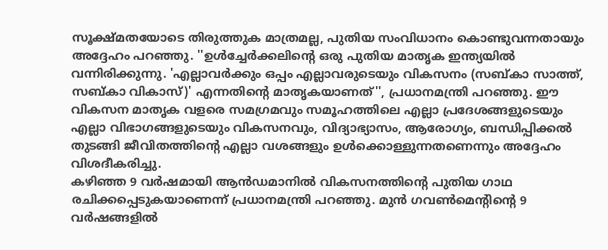സൂക്ഷ്മതയോടെ തിരുത്തുക മാത്രമല്ല, പുതിയ സംവിധാനം കൊണ്ടുവന്നതായും അദ്ദേഹം പറഞ്ഞു. ''ഉള്‍ച്ചേര്‍ക്കലിന്റെ ഒരു പുതിയ മാതൃക ഇന്ത്യയില്‍ വന്നിരിക്കുന്നു. 'എല്ലാവര്‍ക്കും ഒപ്പം എല്ലാവരുടെയും വികസനം (സബ്കാ സാത്ത്, സബ്കാ വികാസ്)' എന്നതിന്റെ മാതൃകയാണത്'', പ്രധാനമന്ത്രി പറഞ്ഞു. ഈ വികസന മാതൃക വളരെ സമഗ്രമവും സമൂഹത്തിലെ എല്ലാ പ്രദേശങ്ങളുടെയും എല്ലാ വിഭാഗങ്ങളുടെയും വികസനവും, വിദ്യാഭ്യാസം, ആരോഗ്യം, ബന്ധിപ്പിക്കല്‍ തുടങ്ങി ജീവിതത്തിന്റെ എല്ലാ വശങ്ങളും ഉള്‍ക്കൊള്ളുന്നതണെന്നും അദ്ദേഹം വിശദീകരിച്ചു.
കഴിഞ്ഞ 9 വര്‍ഷമായി ആന്‍ഡമാനില്‍ വികസനത്തിന്റെ പുതിയ ഗാഥ രചിക്കപ്പെടുകയാണെന്ന് പ്രധാനമന്ത്രി പറഞ്ഞു. മുന്‍ ഗവണ്‍മെന്റിന്റെ 9 വര്‍ഷങ്ങളില്‍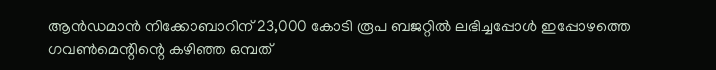ആന്‍ഡമാന്‍ നിക്കോബാറിന് 23,000 കോടി രൂപ ബജറ്റില്‍ ലഭിച്ചപ്പോള്‍ ഇപ്പോഴത്തെ ഗവണ്‍മെന്റിന്റെ കഴിഞ്ഞ ഒമ്പത്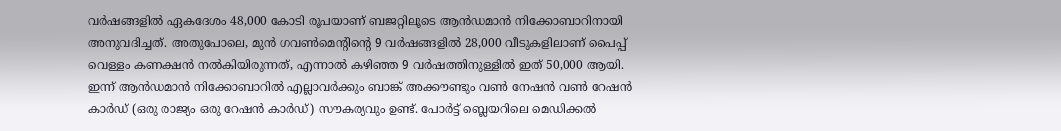വര്‍ഷങ്ങളില്‍ ഏകദേശം 48,000 കോടി രൂപയാണ് ബജറ്റിലൂടെ ആന്‍ഡമാന്‍ നിക്കോബാറിനായി അനുവദിച്ചത്. അതുപോലെ, മുന്‍ ഗവണ്‍മെന്റിന്റെ 9 വര്‍ഷങ്ങളില്‍ 28,000 വീടുകളിലാണ് പൈപ്പ് വെള്ളം കണക്ഷന്‍ നല്‍കിയിരുന്നത്, എന്നാല്‍ കഴിഞ്ഞ 9 വര്‍ഷത്തിനുള്ളില്‍ ഇത് 50,000 ആയി. ഇന്ന് ആന്‍ഡമാന്‍ നിക്കോബാറില്‍ എല്ലാവര്‍ക്കും ബാങ്ക് അക്കൗണ്ടും വണ്‍ നേഷന്‍ വണ്‍ റേഷന്‍ കാര്‍ഡ് (ഒരു രാജ്യം ഒരു റേഷന്‍ കാര്‍ഡ്) സൗകര്യവും ഉണ്ട്. പോര്‍ട്ട് ബ്ലെയറിലെ മെഡിക്കല്‍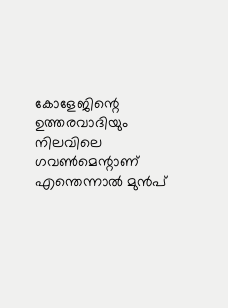കോളേജിന്റെ ഉത്തരവാദിയും നിലവിലെ ഗവണ്‍മെന്റാണ് എന്തെന്നാല്‍ മുന്‍പ്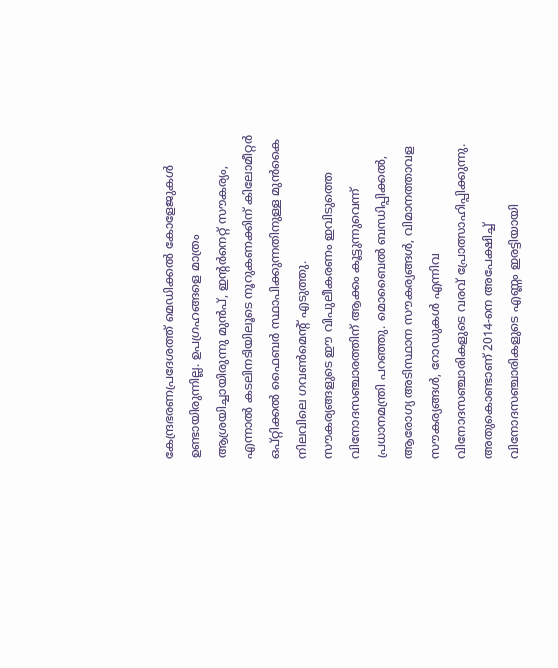കേന്ദ്രഭരണപ്രദേശത്ത് മെഡിക്കല്‍ കോളേജുകള്‍ ഉണ്ടായിരുന്നില്ല. ഉപഗ്രഹങ്ങളെ മാത്രം ആശ്രയിച്ചായിരുന്നു മുന്‍പ്, ഇന്റര്‍നെറ്റ് സൗകര്യം, എന്നാല്‍ കടലിനടിയിലൂടെ നൂറുകണക്കിന് കിലോമീറ്റര്‍ ഒപ്റ്റിക്കല്‍ ഫൈബര്‍ സ്ഥാപിക്കുന്നതിനുള്ള മുന്‍കൈ നിലവിലെ ഗവണ്‍മെന്റ് എടുത്തു.
സൗകര്യങ്ങളുടെ ഈ വിപുലീകരണം ഇവിടുത്തെ വിനോദസഞ്ചാരത്തിന് ആക്കം കൂട്ടുന്നുവെന്ന് പ്രധാനമന്ത്രി പറഞ്ഞു. മൊബൈല്‍ ബന്ധിപ്പിക്കല്‍, ആരോഗ്യ അടിസ്ഥാന സൗകര്യങ്ങള്‍, വിമാനത്താവള സൗകര്യങ്ങള്‍, റോഡുകള്‍ എന്നിവ വിനോദസഞ്ചാരികളുടെ വരവ് പ്രോത്സാഹിപ്പിക്കുന്നു. അതുകൊണ്ടാണ് 2014-നെ അപേക്ഷിച്ച് വിനോദസഞ്ചാരികളുടെ എണ്ണം ഇരട്ടിയായി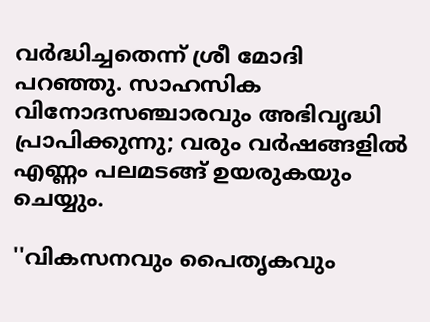വര്‍ദ്ധിച്ചതെന്ന് ശ്രീ മോദി പറഞ്ഞു. സാഹസിക വിനോദസഞ്ചാരവും അഭിവൃദ്ധി പ്രാപിക്കുന്നു; വരും വര്‍ഷങ്ങളില്‍ എണ്ണം പലമടങ്ങ് ഉയരുകയും ചെയ്യും.

''വികസനവും പൈതൃകവും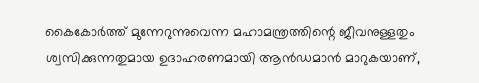കൈകോര്‍ത്ത് മുന്നേറുന്നുവെന്ന മഹാമന്ത്രത്തിന്റെ ജീവനുള്ളതും ശ്വസിക്കുന്നതുമായ ഉദാഹരണമായി ആന്‍ഡമാന്‍ മാറുകയാണ്,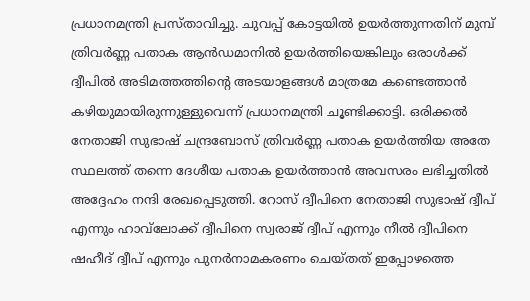പ്രധാനമന്ത്രി പ്രസ്താവിച്ചു. ചുവപ്പ് കോട്ടയില്‍ ഉയര്‍ത്തുന്നതിന് മുമ്പ് ത്രിവര്‍ണ്ണ പതാക ആന്‍ഡമാനില്‍ ഉയര്‍ത്തിയെങ്കിലും ഒരാള്‍ക്ക് ദ്വീപില്‍ അടിമത്തത്തിന്റെ അടയാളങ്ങള്‍ മാത്രമേ കണ്ടെത്താന്‍ കഴിയുമായിരുന്നുള്ളുവെന്ന് പ്രധാനമന്ത്രി ചൂണ്ടിക്കാട്ടി. ഒരിക്കല്‍ നേതാജി സുഭാഷ് ചന്ദ്രബോസ് ത്രിവര്‍ണ്ണ പതാക ഉയര്‍ത്തിയ അതേ സ്ഥലത്ത് തന്നെ ദേശീയ പതാക ഉയര്‍ത്താന്‍ അവസരം ലഭിച്ചതില്‍ അദ്ദേഹം നന്ദി രേഖപ്പെടുത്തി. റോസ് ദ്വീപിനെ നേതാജി സുഭാഷ് ദ്വീപ് എന്നും ഹാവ്‌ലോക്ക് ദ്വീപിനെ സ്വരാജ് ദ്വീപ് എന്നും നീല്‍ ദ്വീപിനെ ഷഹീദ് ദ്വീപ് എന്നും പുനര്‍നാമകരണം ചെയ്തത് ഇപ്പോഴത്തെ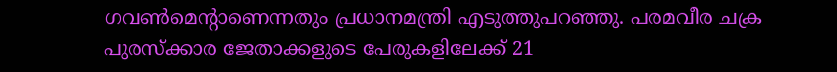ഗവണ്‍മെന്റാണെന്നതും പ്രധാനമന്ത്രി എടുത്തുപറഞ്ഞു. പരമവീര ചക്ര പുരസ്‌ക്കാര ജേതാക്കളുടെ പേരുകളിലേക്ക് 21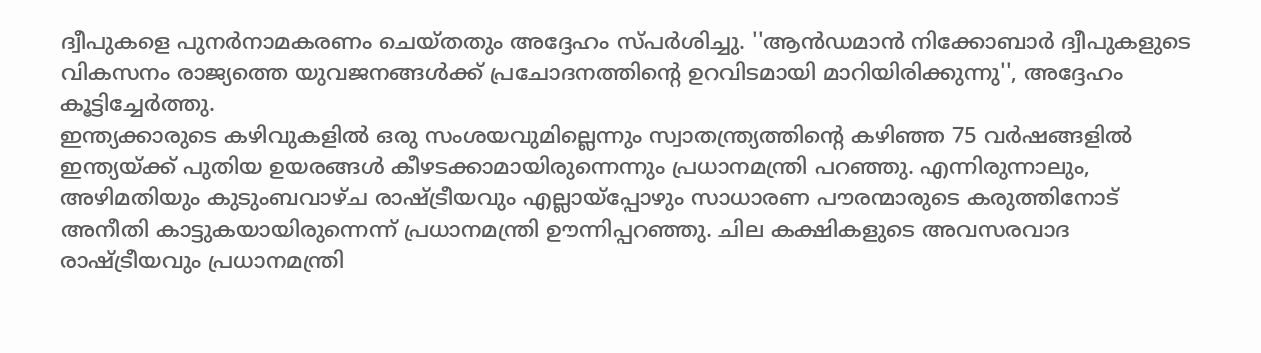ദ്വീപുകളെ പുനര്‍നാമകരണം ചെയ്തതും അദ്ദേഹം സ്പര്‍ശിച്ചു. ''ആന്‍ഡമാന്‍ നിക്കോബാര്‍ ദ്വീപുകളുടെ വികസനം രാജ്യത്തെ യുവജനങ്ങള്‍ക്ക് പ്രചോദനത്തിന്റെ ഉറവിടമായി മാറിയിരിക്കുന്നു'', അദ്ദേഹം കൂട്ടിച്ചേര്‍ത്തു.
ഇന്ത്യക്കാരുടെ കഴിവുകളില്‍ ഒരു സംശയവുമില്ലെന്നും സ്വാതന്ത്ര്യത്തിന്റെ കഴിഞ്ഞ 75 വര്‍ഷങ്ങളില്‍ ഇന്ത്യയ്ക്ക് പുതിയ ഉയരങ്ങള്‍ കീഴടക്കാമായിരുന്നെന്നും പ്രധാനമന്ത്രി പറഞ്ഞു. എന്നിരുന്നാലും, അഴിമതിയും കുടുംബവാഴ്ച രാഷ്ട്രീയവും എല്ലായ്‌പ്പോഴും സാധാരണ പൗരന്മാരുടെ കരുത്തിനോട് അനീതി കാട്ടുകയായിരുന്നെന്ന് പ്രധാനമന്ത്രി ഊന്നിപ്പറഞ്ഞു. ചില കക്ഷികളുടെ അവസരവാദ രാഷ്ട്രീയവും പ്രധാനമന്ത്രി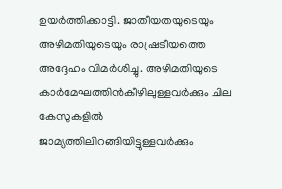ഉയര്‍ത്തിക്കാട്ടി. ജാതീയതയുടെയും അഴിമതിയുടെയും രാഷ്രടീയത്തെ അദ്ദേഹം വിമര്‍ശിച്ചു. അഴിമതിയുടെ കാര്‍മേഘത്തിന്‍കീഴിലുള്ളവര്‍ക്കും ചില കേസുകളില്‍ ജാമ്യത്തിലിറങ്ങിയിട്ടുള്ളവര്‍ക്കും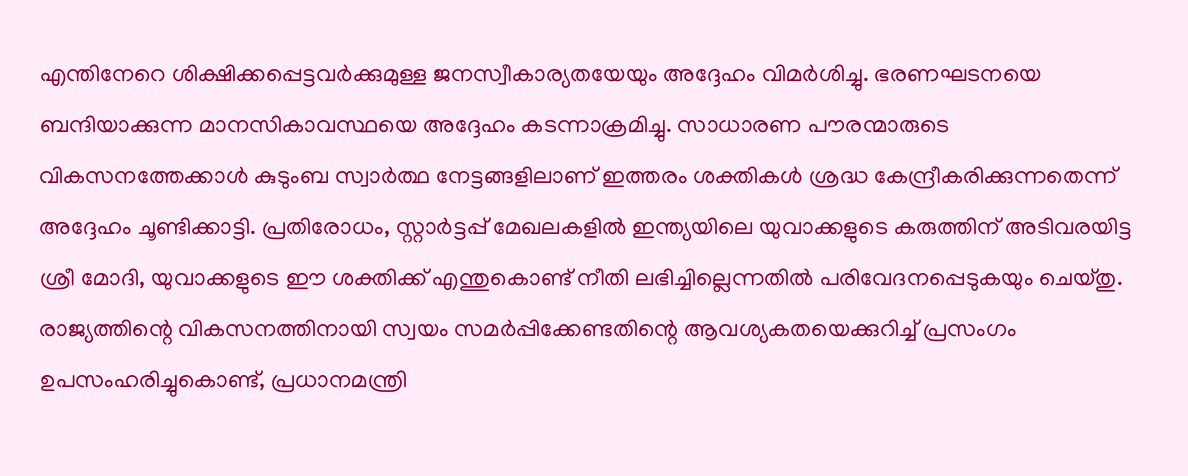എന്തിനേറെ ശിക്ഷിക്കപ്പെട്ടവര്‍ക്കുമുള്ള ജനസ്വീകാര്യതയേയും അദ്ദേഹം വിമര്‍ശിച്ചു. ഭരണഘടനയെ ബന്ദിയാക്കുന്ന മാനസികാവസ്ഥയെ അദ്ദേഹം കടന്നാക്രമിച്ചു. സാധാരണ പൗരന്മാരുടെ വികസനത്തേക്കാള്‍ കുടുംബ സ്വാര്‍ത്ഥ നേട്ടങ്ങളിലാണ് ഇത്തരം ശക്തികള്‍ ശ്രദ്ധ കേന്ദ്രീകരിക്കുന്നതെന്ന് അദ്ദേഹം ചൂണ്ടിക്കാട്ടി. പ്രതിരോധം, സ്റ്റാര്‍ട്ടപ്പ് മേഖലകളില്‍ ഇന്ത്യയിലെ യുവാക്കളുടെ കരുത്തിന് അടിവരയിട്ട ശ്രീ മോദി, യുവാക്കളുടെ ഈ ശക്തിക്ക് എന്തുകൊണ്ട് നീതി ലഭിച്ചില്ലെന്നതില്‍ പരിവേദനപ്പെടുകയും ചെയ്തു.
രാജ്യത്തിന്റെ വികസനത്തിനായി സ്വയം സമര്‍പ്പിക്കേണ്ടതിന്റെ ആവശ്യകതയെക്കുറിച്ച് പ്രസംഗം ഉപസംഹരിച്ചുകൊണ്ട്, പ്രധാനമന്ത്രി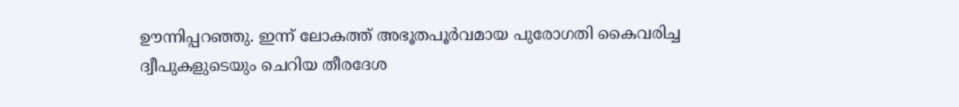ഊന്നിപ്പറഞ്ഞു. ഇന്ന് ലോകത്ത് അഭൂതപൂര്‍വമായ പുരോഗതി കൈവരിച്ച ദ്വീപുകളുടെയും ചെറിയ തീരദേശ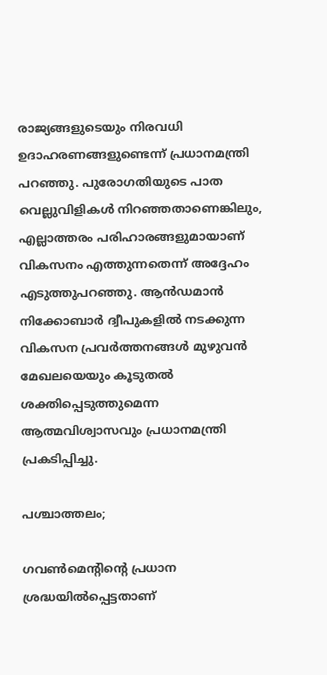രാജ്യങ്ങളുടെയും നിരവധി ഉദാഹരണങ്ങളുണ്ടെന്ന് പ്രധാനമന്ത്രി പറഞ്ഞു. പുരോഗതിയുടെ പാത വെല്ലുവിളികള്‍ നിറഞ്ഞതാണെങ്കിലും, എല്ലാത്തരം പരിഹാരങ്ങളുമായാണ് വികസനം എത്തുന്നതെന്ന് അദ്ദേഹം എടുത്തുപറഞ്ഞു. ആന്‍ഡമാന്‍ നിക്കോബാര്‍ ദ്വീപുകളില്‍ നടക്കുന്ന വികസന പ്രവര്‍ത്തനങ്ങള്‍ മുഴുവന്‍ മേഖലയെയും കൂടുതല്‍ ശക്തിപ്പെടുത്തുമെന്ന ആത്മവിശ്വാസവും പ്രധാനമന്ത്രി പ്രകടിപ്പിച്ചു.

പശ്ചാത്തലം;

ഗവണ്‍മെന്റിന്റെ പ്രധാന ശ്രദ്ധയില്‍പ്പെട്ടതാണ്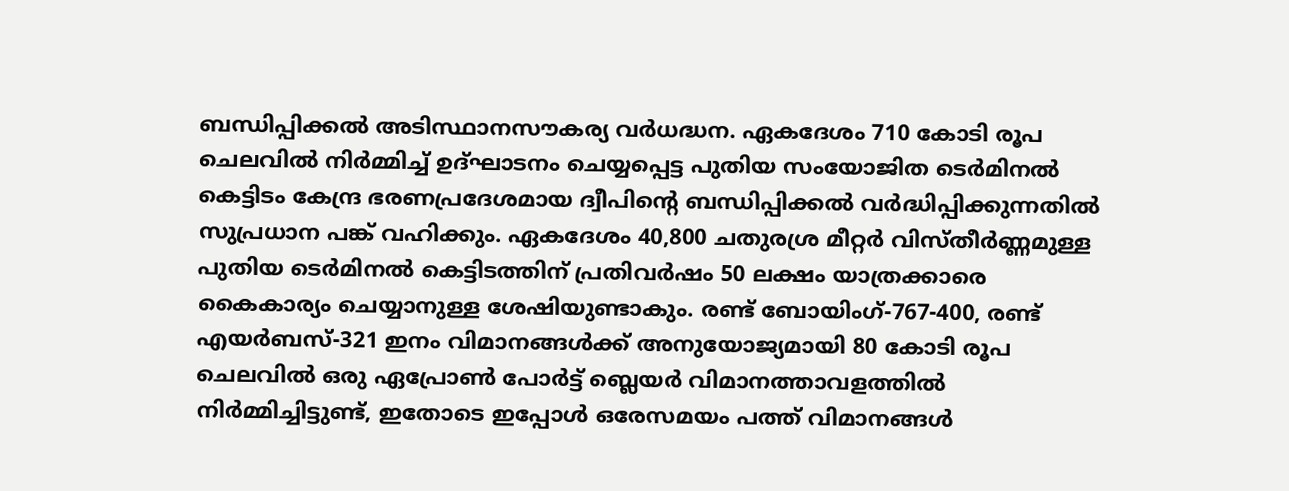ബന്ധിപ്പിക്കല്‍ അടിസ്ഥാനസൗകര്യ വര്‍ധദ്ധന. ഏകദേശം 710 കോടി രൂപ ചെലവില്‍ നിര്‍മ്മിച്ച് ഉദ്ഘാടനം ചെയ്യപ്പെട്ട പുതിയ സംയോജിത ടെര്‍മിനല്‍ കെട്ടിടം കേന്ദ്ര ഭരണപ്രദേശമായ ദ്വീപിന്റെ ബന്ധിപ്പിക്കല്‍ വര്‍ദ്ധിപ്പിക്കുന്നതില്‍ സുപ്രധാന പങ്ക് വഹിക്കും. ഏകദേശം 40,800 ചതുരശ്ര മീറ്റര്‍ വിസ്തീര്‍ണ്ണമുള്ള പുതിയ ടെര്‍മിനല്‍ കെട്ടിടത്തിന് പ്രതിവര്‍ഷം 50 ലക്ഷം യാത്രക്കാരെ കൈകാര്യം ചെയ്യാനുള്ള ശേഷിയുണ്ടാകും. രണ്ട് ബോയിംഗ്-767-400, രണ്ട് എയര്‍ബസ്-321 ഇനം വിമാനങ്ങള്‍ക്ക് അനുയോജ്യമായി 80 കോടി രൂപ ചെലവില്‍ ഒരു ഏപ്രോണ്‍ പോര്‍ട്ട് ബ്ലെയര്‍ വിമാനത്താവളത്തില്‍ നിര്‍മ്മിച്ചിട്ടുണ്ട്, ഇതോടെ ഇപ്പോള്‍ ഒരേസമയം പത്ത് വിമാനങ്ങള്‍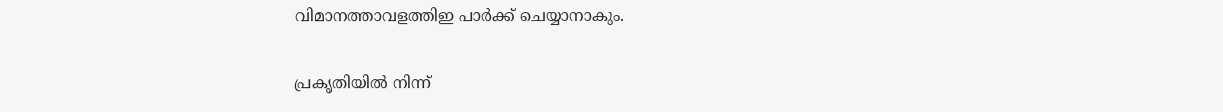വിമാനത്താവളത്തിഇ പാര്‍ക്ക് ചെയ്യാനാകും.

പ്രകൃതിയില്‍ നിന്ന്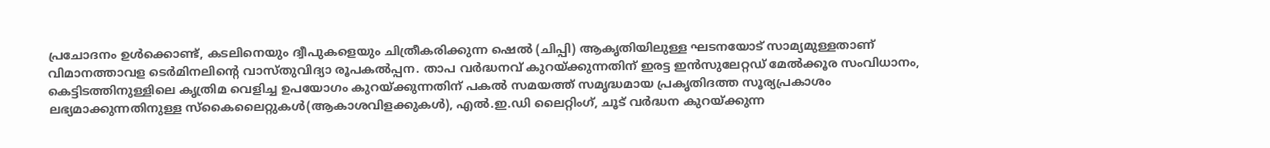പ്രചോദനം ഉള്‍ക്കൊണ്ട്, കടലിനെയും ദ്വീപുകളെയും ചിത്രീകരിക്കുന്ന ഷെല്‍ (ചിപ്പി) ആകൃതിയിലുള്ള ഘടനയോട് സാമ്യമുള്ളതാണ് വിമാനത്താവള ടെര്‍മിനലിന്റെ വാസ്തുവിദ്യാ രൂപകല്‍പ്പന. താപ വര്‍ദ്ധനവ് കുറയ്ക്കുന്നതിന് ഇരട്ട ഇന്‍സുലേറ്റഡ് മേല്‍ക്കൂര സംവിധാനം, കെട്ടിടത്തിനുള്ളിലെ കൃത്രിമ വെളിച്ച ഉപയോഗം കുറയ്ക്കുന്നതിന് പകല്‍ സമയത്ത് സമൃദ്ധമായ പ്രകൃതിദത്ത സൂര്യപ്രകാശം ലഭ്യമാക്കുന്നതിനുള്ള സ്‌കൈലൈറ്റുകള്‍(ആകാശവിളക്കുകള്‍), എല്‍.ഇ.ഡി ലൈറ്റിംഗ്, ചൂട് വര്‍ദ്ധന കുറയ്ക്കുന്ന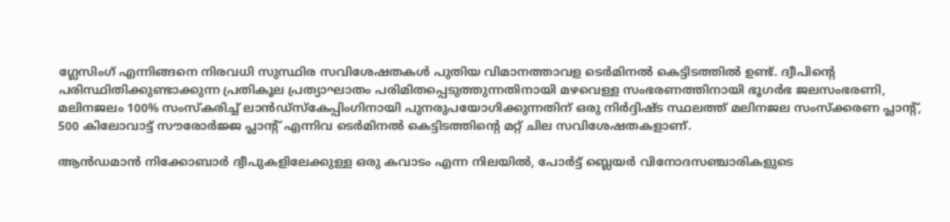ഗ്ലേസിംഗ് എന്നിങ്ങനെ നിരവധി സുസ്ഥിര സവിശേഷതകള്‍ പുതിയ വിമാനത്താവള ടെര്‍മിനല്‍ കെട്ടിടത്തില്‍ ഉണ്ട്. ദ്വീപിന്റെ പരിസ്ഥിതിക്കുണ്ടാക്കുന്ന പ്രതികൂല പ്രത്യാഘാതം പരിമിതപ്പെടുത്തുന്നതിനായി മഴവെള്ള സംഭരണത്തിനായി ഭൂഗര്‍ഭ ജലസംഭരണി, മലിനജലം 100% സംസ്‌കരിച്ച് ലാന്‍ഡ്‌സ്‌കേപ്പിംഗിനായി പുനരുപയോഗിക്കുന്നതിന് ഒരു നിര്‍ദ്ദിഷ്ട സ്ഥലത്ത് മലിനജല സംസ്‌ക്കരണ പ്ലാന്റ്, 500 കിലോവാട്ട് സൗരോര്‍ജ്ജ പ്ലാന്റ് എന്നിവ ടെര്‍മിനല്‍ കെട്ടിടത്തിന്റെ മറ്റ് ചില സവിശേഷതകളാണ്.

ആന്‍ഡമാന്‍ നിക്കോബാര്‍ ദ്വീപുകളിലേക്കുള്ള ഒരു കവാടം എന്ന നിലയില്‍, പോര്‍ട്ട് ബ്ലെയര്‍ വിനോദസഞ്ചാരികളുടെ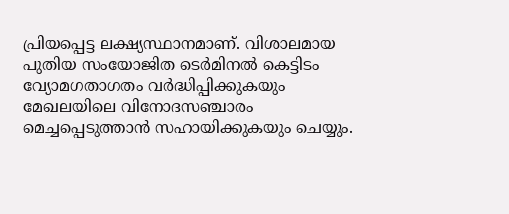പ്രിയപ്പെട്ട ലക്ഷ്യസ്ഥാനമാണ്. വിശാലമായ പുതിയ സംയോജിത ടെര്‍മിനല്‍ കെട്ടിടം വ്യോമഗതാഗതം വര്‍ദ്ധിപ്പിക്കുകയും മേഖലയിലെ വിനോദസഞ്ചാരം മെച്ചപ്പെടുത്താന്‍ സഹായിക്കുകയും ചെയ്യും.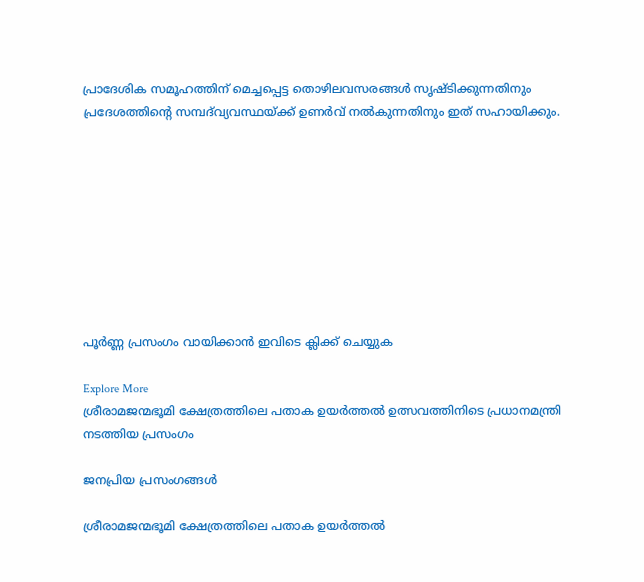പ്രാദേശിക സമൂഹത്തിന് മെച്ചപ്പെട്ട തൊഴിലവസരങ്ങള്‍ സൃഷ്ടിക്കുന്നതിനും പ്രദേശത്തിന്റെ സമ്പദ്‌വ്യവസ്ഥയ്ക്ക് ഉണര്‍വ് നല്‍കുന്നതിനും ഇത് സഹായിക്കും.









പൂർണ്ണ പ്രസംഗം വായിക്കാൻ ഇവിടെ ക്ലിക്ക് ചെയ്യുക

Explore More
ശ്രീരാമജന്മഭൂമി ക്ഷേത്രത്തിലെ പതാക ഉയർത്തൽ ഉത്സവത്തിനിടെ പ്രധാനമന്ത്രി നടത്തിയ പ്രസംഗം

ജനപ്രിയ പ്രസംഗങ്ങൾ

ശ്രീരാമജന്മഭൂമി ക്ഷേത്രത്തിലെ പതാക ഉയർത്തൽ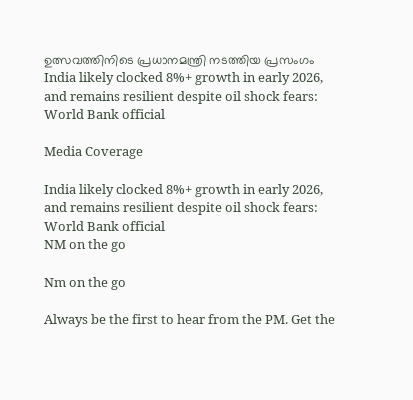ഉത്സവത്തിനിടെ പ്രധാനമന്ത്രി നടത്തിയ പ്രസംഗം
India likely clocked 8%+ growth in early 2026, and remains resilient despite oil shock fears: World Bank official

Media Coverage

India likely clocked 8%+ growth in early 2026, and remains resilient despite oil shock fears: World Bank official
NM on the go

Nm on the go

Always be the first to hear from the PM. Get the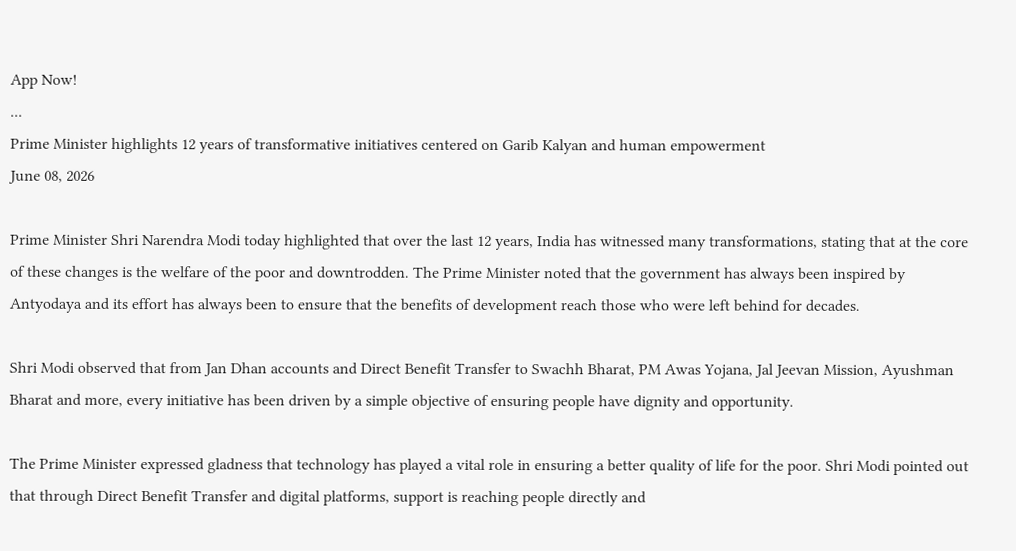App Now!
...
Prime Minister highlights 12 years of transformative initiatives centered on Garib Kalyan and human empowerment
June 08, 2026

Prime Minister Shri Narendra Modi today highlighted that over the last 12 years, India has witnessed many transformations, stating that at the core of these changes is the welfare of the poor and downtrodden. The Prime Minister noted that the government has always been inspired by Antyodaya and its effort has always been to ensure that the benefits of development reach those who were left behind for decades.

Shri Modi observed that from Jan Dhan accounts and Direct Benefit Transfer to Swachh Bharat, PM Awas Yojana, Jal Jeevan Mission, Ayushman Bharat and more, every initiative has been driven by a simple objective of ensuring people have dignity and opportunity.

The Prime Minister expressed gladness that technology has played a vital role in ensuring a better quality of life for the poor. Shri Modi pointed out that through Direct Benefit Transfer and digital platforms, support is reaching people directly and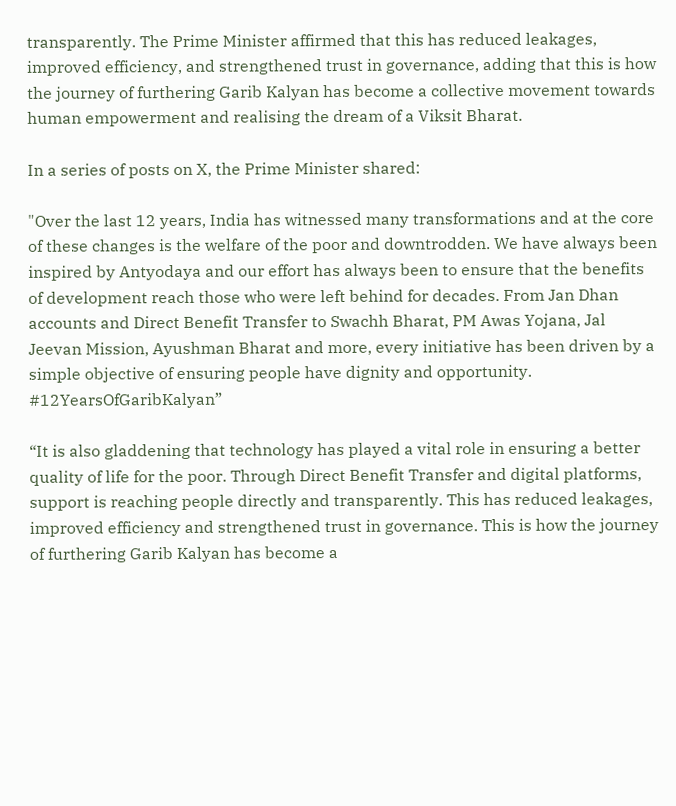transparently. The Prime Minister affirmed that this has reduced leakages, improved efficiency, and strengthened trust in governance, adding that this is how the journey of furthering Garib Kalyan has become a collective movement towards human empowerment and realising the dream of a Viksit Bharat.

In a series of posts on X, the Prime Minister shared:

"Over the last 12 years, India has witnessed many transformations and at the core of these changes is the welfare of the poor and downtrodden. We have always been inspired by Antyodaya and our effort has always been to ensure that the benefits of development reach those who were left behind for decades. From Jan Dhan accounts and Direct Benefit Transfer to Swachh Bharat, PM Awas Yojana, Jal Jeevan Mission, Ayushman Bharat and more, every initiative has been driven by a simple objective of ensuring people have dignity and opportunity.
#12YearsOfGaribKalyan”

“It is also gladdening that technology has played a vital role in ensuring a better quality of life for the poor. Through Direct Benefit Transfer and digital platforms, support is reaching people directly and transparently. This has reduced leakages, improved efficiency and strengthened trust in governance. This is how the journey of furthering Garib Kalyan has become a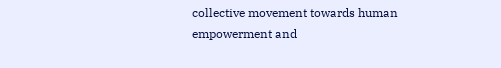collective movement towards human empowerment and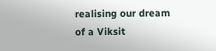realising our dream of a Viksit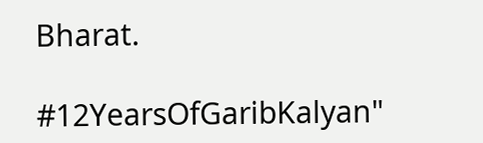Bharat.

#12YearsOfGaribKalyan"